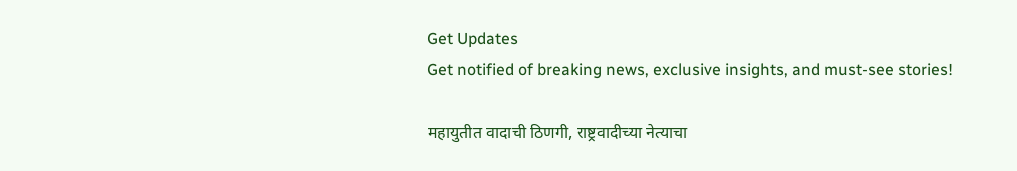Get Updates
Get notified of breaking news, exclusive insights, and must-see stories!

महायुतीत वादाची ठिणगी, राष्ट्रवादीच्या नेत्याचा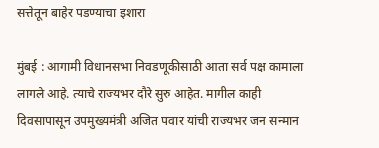सत्तेतून बाहेर पडण्याचा इशारा

मुंबई : आगामी विधानसभा निवडणूकीसाठी आता सर्व पक्ष कामाला लागले आहे. त्याचे राज्यभर दौरे सुरु आहेत. मागील काही दिवसापासून उपमुख्यमंत्री अजित पवार यांची राज्यभर जन सन्मान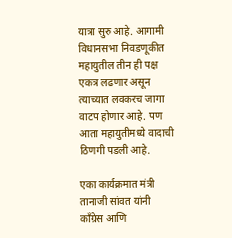यात्रा सुरु आहे. आगामी विधानसभा निवडणूकीत महायुतील तीन ही पक्ष एकत्र लढणार असून त्याच्यात लवकरच जागा वाटप होणार आहे. पण आता महायुतीमध्ये वादाची ठिणगी पडली आहे.

एका कार्यक्रमात मंत्री तानाजी सांवत यांनी काँग्रेस आणि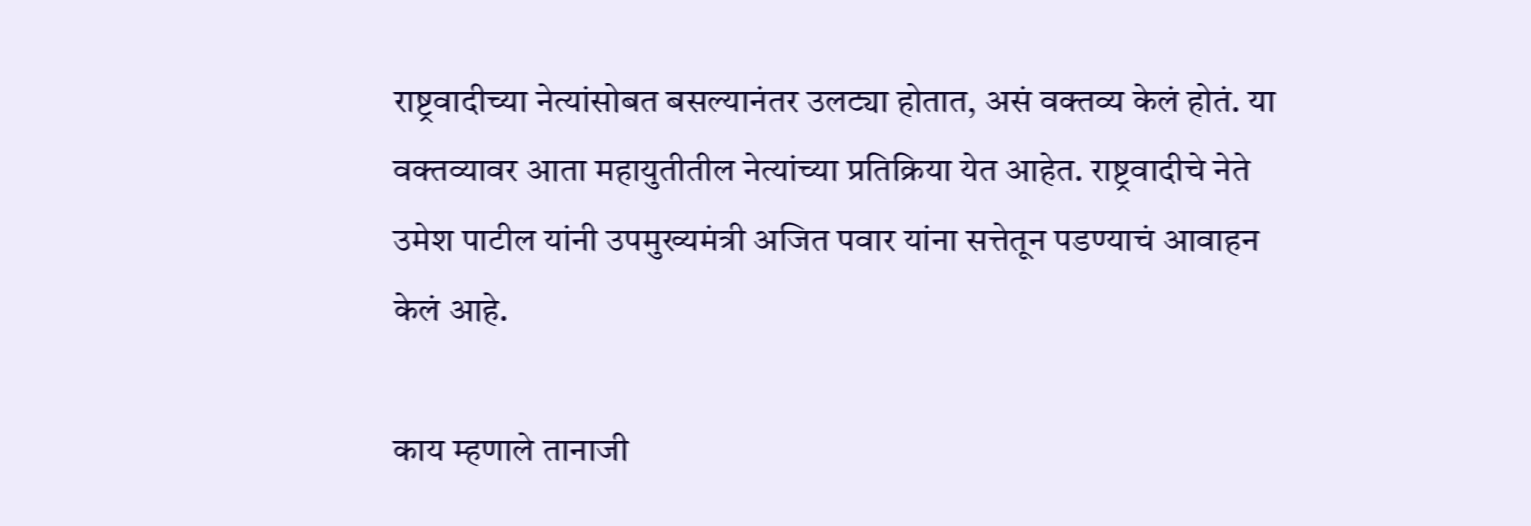राष्ट्रवादीच्या नेत्यांसोबत बसल्यानंतर उलट्या होतात, असं वक्तव्य केलं होतं. या वक्तव्यावर आता महायुतीतील नेत्यांच्या प्रतिक्रिया येत आहेत. राष्ट्रवादीचे नेते उमेश पाटील यांनी उपमुख्यमंत्री अजित पवार यांना सत्तेतून पडण्याचं आवाहन केलं आहे.

काय म्हणाले तानाजी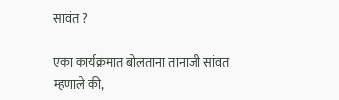सावंत ?

एका कार्यक्रमात बोलताना तानाजी सांवत म्हणाले की,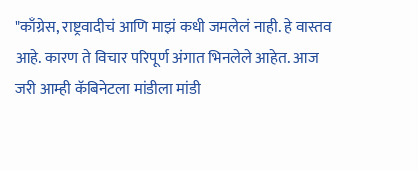"काँग्रेस, राष्ट्रवादीचं आणि माझं कधी जमलेलं नाही. हे वास्तव आहे. कारण ते विचार परिपूर्ण अंगात भिनलेले आहेत. आज जरी आम्ही कॅबिनेटला मांडीला मांडी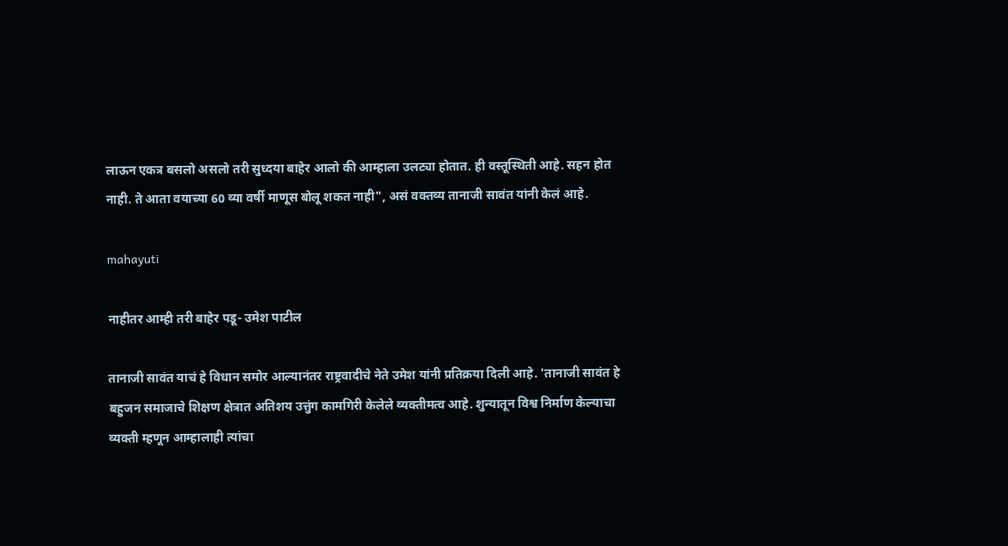लाऊन एकत्र बसलो असलो तरी सुध्दया बाहेर आलो की आम्हाला उलट्या होतात. ही वस्तूस्थिती आहे. सहन होत नाही. ते आता वयाच्या 60 व्या वर्षी माणूस बोलू शकत नाही", असं वक्तव्य तानाजी सावंत यांनी केलं आहे.

mahayuti

नाहीतर आम्ही तरी बाहेर पडू- उमेश पाटील

तानाजी सावंत याचं हे विधान समोर आल्यानंतर राष्ट्रवादीचे नेते उमेश यांनी प्रतिक्रया दिली आहे. 'तानाजी सावंत हे बहुजन समाजाचे शिक्षण क्षेत्रात अतिशय उत्तुंग कामगिरी केलेले व्यक्तीमत्व आहे. शुन्यातून विश्व निर्माण केल्याचा व्यक्ती म्हणून आम्हालाही त्यांचा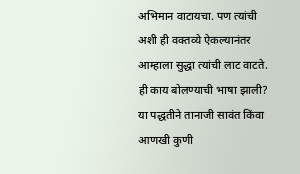अभिमान वाटायचा. पण त्यांची अशी ही वक्तव्ये ऐकल्यानंतर आम्हाला सुद्धा त्यांची लाट वाटते. ही काय बोलण्याची भाषा झाली? या पद्धतीने तानाजी सावंत किंवा आणखी कुणी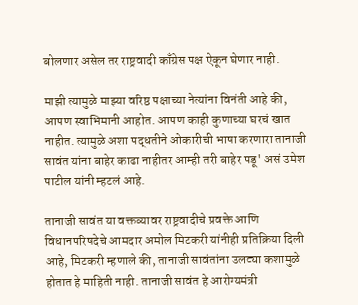बोलणार असेल तर राष्ट्रवादी काँग्रेस पक्ष ऐकून घेणार नाही.

माझी त्यामुळे माझ्या वरिष्ठ पक्षाच्या नेत्यांना विनंती आहे की, आपण स्वाभिमानी आहोत. आपण काही कुणाच्या घरचं खात नाहीत. त्यामुळे अशा पद्धतीने ओकारीची भाषा करणारा तानाजी सावंत यांना बाहेर काढा नाहीतर आम्ही तरी बाहेर पडू' असं उमेश पाटील यांनी म्हटलं आहे.

तानाजी सावंत या वक्तव्यावर राष्ट्रवादीचे प्रवक्ते आणि विधानपरिषदेचे आमदार अमोल मिटकरी यांनीही प्रतिक्रिया दिली आहे, मिटकरी म्हणाले की, तानाजी सावंतांना उलट्या कशामुळे होतात हे माहिती नाही. तानाजी सावंत हे आरोग्यमंत्री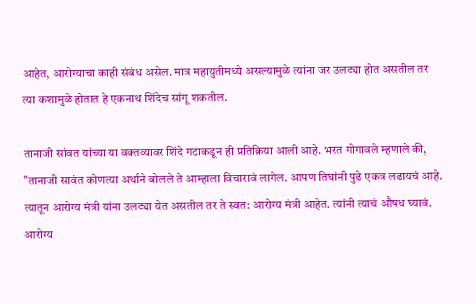आहेत, आरोग्याचा काही संबंध असेल. मात्र महायुतीमध्ये असल्यामुळे त्यांना जर उलट्या होत असतील तर त्या कशामुळे होतात हे एकनाथ शिंदेच सांगू शकतील.

तानाजी सांवत यांच्या या वक्तव्यावर शिंदे गटाकडून ही प्रतिक्रिया आली आहे. भरत गोगावले म्हणाले की, "तानाजी सावंत कोणत्या अर्थाने बोलले ते आम्हाला विचारावं लागेल. आपण तिघांनी पुढे एकत्र लढायचं आहे. त्यातून आरोग्य मंत्री यांना उलट्या येत असतील तर ते स्वत: आरोग्य मंत्री आहेत. त्यांनी त्याचं औषध घ्यावं. आरोग्य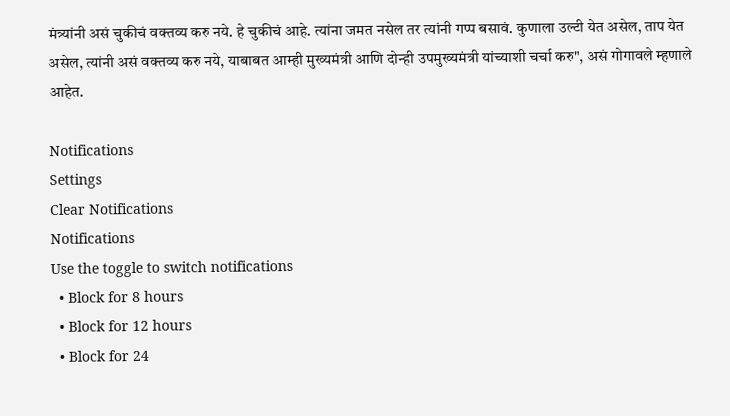मंत्र्यांनी असं चुकीचं वक्तव्य करु नये. हे चुकीचं आहे. त्यांना जमत नसेल तर त्यांनी गप्प बसावं. कुणाला उल्टी येत असेल, ताप येत असेल, त्यांनी असं वक्तव्य करु नये, याबाबत आम्ही मुख्यमंत्री आणि दोन्ही उपमुख्यमंत्री यांच्याशी चर्चा करु", असं गोगावले म्हणाले आहेत.

Notifications
Settings
Clear Notifications
Notifications
Use the toggle to switch notifications
  • Block for 8 hours
  • Block for 12 hours
  • Block for 24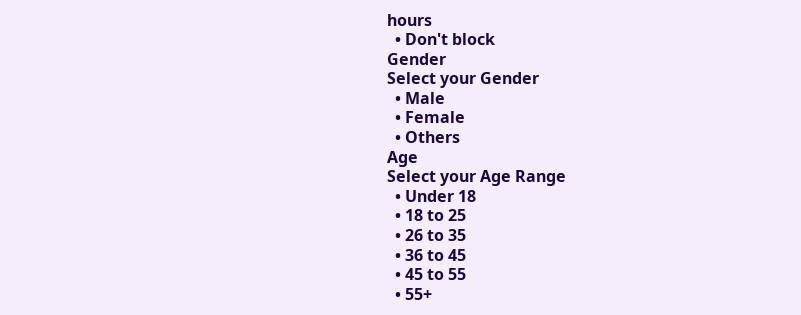hours
  • Don't block
Gender
Select your Gender
  • Male
  • Female
  • Others
Age
Select your Age Range
  • Under 18
  • 18 to 25
  • 26 to 35
  • 36 to 45
  • 45 to 55
  • 55+